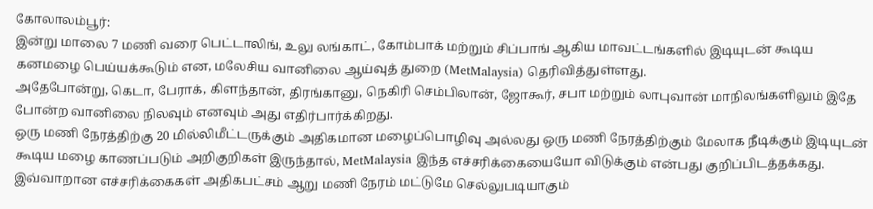கோலாலம்பூர்:
இன்று மாலை 7 மணி வரை பெட்டாலிங், உலு லங்காட், கோம்பாக் மற்றும் சிப்பாங் ஆகிய மாவட்டங்களில் இடியுடன் கூடிய கனமழை பெய்யக்கூடும் என, மலேசிய வானிலை ஆய்வுத் துறை (MetMalaysia) தெரிவித்துள்ளது.
அதேபோன்று, கெடா, பேராக், கிளந்தான், திரங்கானு, நெகிரி செம்பிலான், ஜோகூர், சபா மற்றும் லாபுவான் மாநிலங்களிலும் இதே போன்ற வானிலை நிலவும் எனவும் அது எதிர்பார்க்கிறது.
ஒரு மணி நேரத்திற்கு 20 மில்லிமீட்டருக்கும் அதிகமான மழைப்பொழிவு அல்லது ஒரு மணி நேரத்திற்கும் மேலாக நீடிக்கும் இடியுடன் கூடிய மழை காணப்படும் அறிகுறிகள் இருந்தால், MetMalaysia இந்த எச்சரிக்கையையோ விடுக்கும் என்பது குறிப்பிடத்தக்கது.
இவ்வாறான எச்சரிக்கைகள் அதிகபட்சம் ஆறு மணி நேரம் மட்டுமே செல்லுபடியாகும்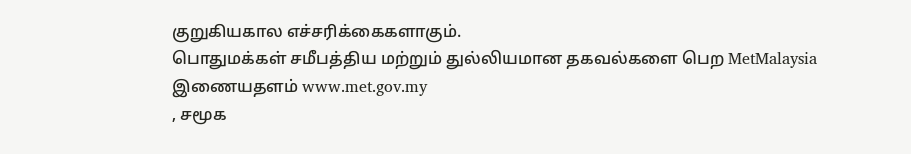குறுகியகால எச்சரிக்கைகளாகும்.
பொதுமக்கள் சமீபத்திய மற்றும் துல்லியமான தகவல்களை பெற MetMalaysia இணையதளம் www.met.gov.my
, சமூக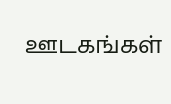ஊடகங்கள்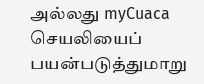அல்லது myCuaca செயலியைப் பயன்படுத்துமாறு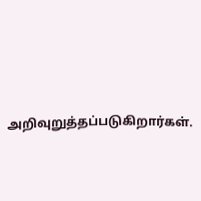அறிவுறுத்தப்படுகிறார்கள்.